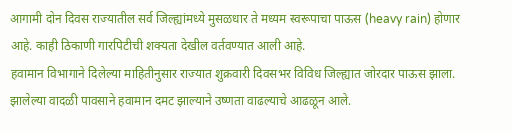आगामी दोन दिवस राज्यातील सर्व जिल्ह्यांमध्ये मुसळधार ते मध्यम स्वरूपाचा पाऊस (heavy rain) होणार आहे. काही ठिकाणी गारपिटीची शक्यता देखील वर्तवण्यात आली आहे.
हवामान विभागाने दिलेल्या माहितीनुसार राज्यात शुक्रवारी दिवसभर विविध जिल्ह्यात जोरदार पाऊस झाला. झालेल्या वादळी पावसाने हवामान दमट झाल्याने उष्णता वाढल्याचे आढळून आले.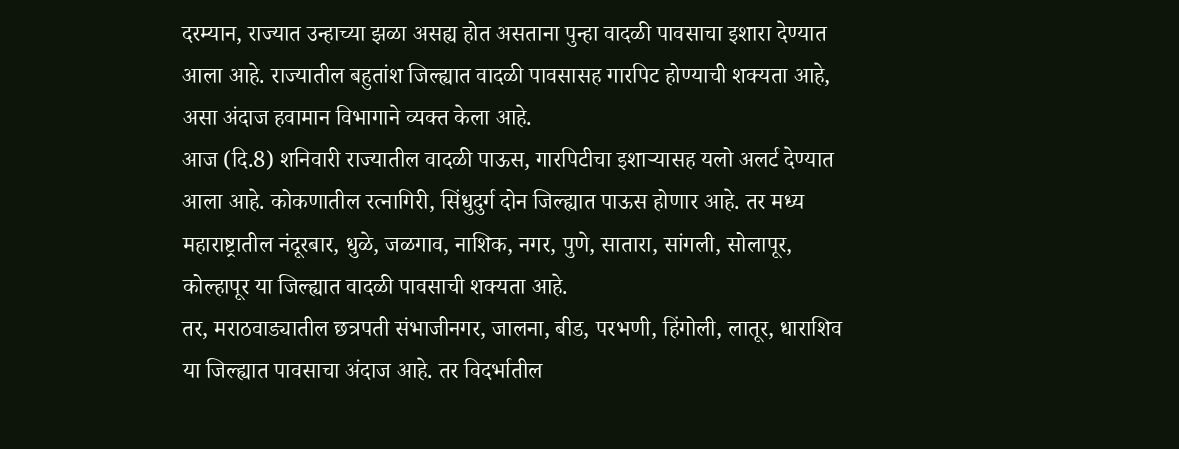दरम्यान, राज्यात उन्हाच्या झळा असह्य होत असताना पुन्हा वादळी पावसाचा इशारा देण्यात आला आहे. राज्यातील बहुतांश जिल्ह्यात वादळी पावसासह गारपिट होण्याची शक्यता आहे, असा अंदाज हवामान विभागाने व्यक्त केला आहे.
आज (दि.8) शनिवारी राज्यातील वादळी पाऊस, गारपिटीचा इशाऱ्यासह यलो अलर्ट देण्यात आला आहे. कोकणातील रत्नागिरी, सिंधुदुर्ग दोन जिल्ह्यात पाऊस होणार आहे. तर मध्य महाराष्ट्रातील नंदूरबार, धुळे, जळगाव, नाशिक, नगर, पुणे, सातारा, सांगली, सोलापूर, कोल्हापूर या जिल्ह्यात वादळी पावसाची शक्यता आहे.
तर, मराठवाड्यातील छत्रपती संभाजीनगर, जालना, बीड, परभणी, हिंगोली, लातूर, धाराशिव या जिल्ह्यात पावसाचा अंदाज आहे. तर विदर्भातील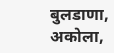बुलडाणा, अकोला,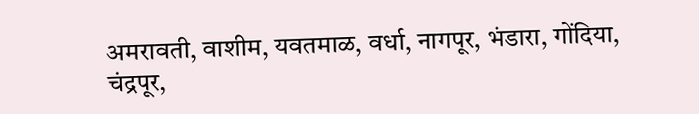अमरावती, वाशीम, यवतमाळ, वर्धा, नागपूर, भंडारा, गोंदिया, चंद्रपूर,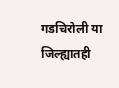गडचिरोली या जिल्ह्यातही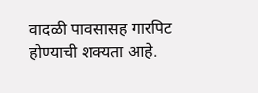वादळी पावसासह गारपिट होण्याची शक्यता आहे.